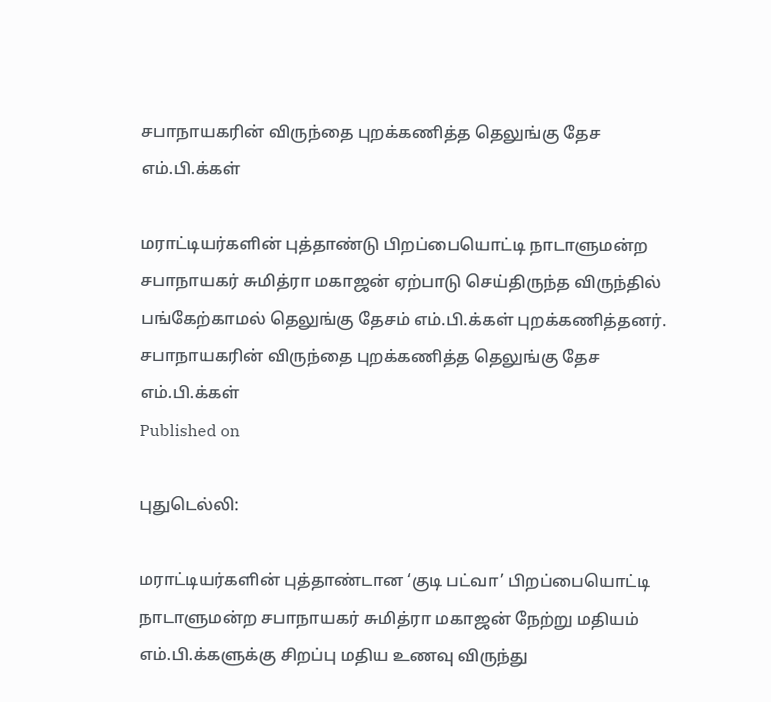சபாநாயகரின் விருந்தை புறக்கணித்த தெலுங்கு தேச எம்.பி.க்கள்

மராட்டியர்களின் புத்தாண்டு பிறப்பையொட்டி நாடாளுமன்ற சபாநாயகர் சுமித்ரா மகாஜன் ஏற்பாடு செய்திருந்த விருந்தில் பங்கேற்காமல் தெலுங்கு தேசம் எம்.பி.க்கள் புறக்கணித்தனர்.
சபாநாயகரின் விருந்தை புறக்கணித்த தெலுங்கு தேச எம்.பி.க்கள்
Published on

புதுடெல்லி:

மராட்டியர்களின் புத்தாண்டான ‘குடி பட்வா’ பிறப்பையொட்டி நாடாளுமன்ற சபாநாயகர் சுமித்ரா மகாஜன் நேற்று மதியம் எம்.பி.க்களுக்கு சிறப்பு மதிய உணவு விருந்து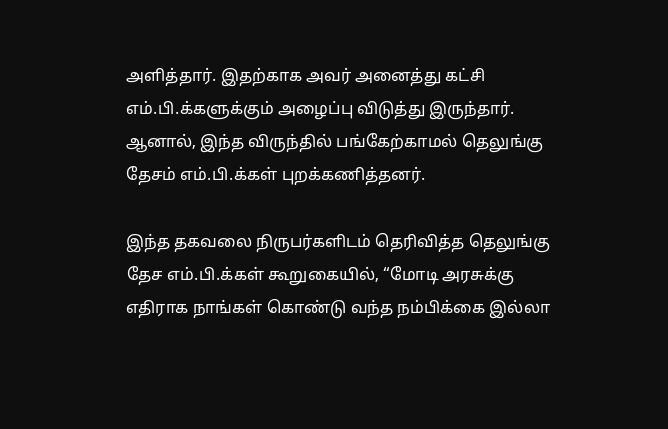அளித்தார். இதற்காக அவர் அனைத்து கட்சி எம்.பி.க்களுக்கும் அழைப்பு விடுத்து இருந்தார். ஆனால், இந்த விருந்தில் பங்கேற்காமல் தெலுங்கு தேசம் எம்.பி.க்கள் புறக்கணித்தனர்.

இந்த தகவலை நிருபர்களிடம் தெரிவித்த தெலுங்கு தேச எம்.பி.க்கள் கூறுகையில், “மோடி அரசுக்கு எதிராக நாங்கள் கொண்டு வந்த நம்பிக்கை இல்லா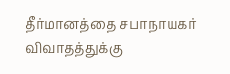தீர்மானத்தை சபாநாயகர் விவாதத்துக்கு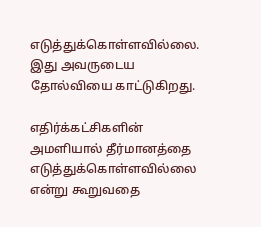எடுத்துக்கொள்ளவில்லை. இது அவருடைய தோல்வியை காட்டுகிறது.

எதிர்க்கட்சிகளின் அமளியால் தீர்மானத்தை எடுத்துக்கொள்ளவில்லை என்று கூறுவதை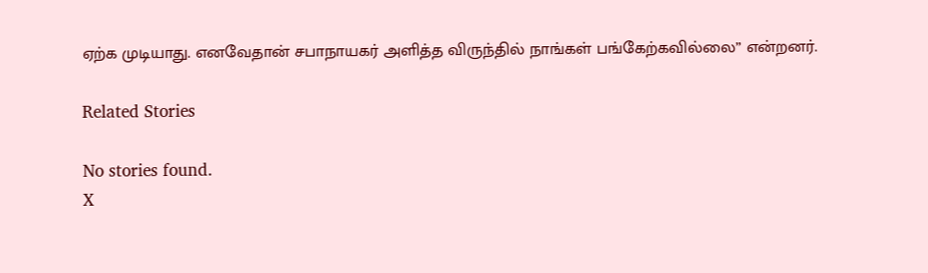ஏற்க முடியாது. எனவேதான் சபாநாயகர் அளித்த விருந்தில் நாங்கள் பங்கேற்கவில்லை” என்றனர்.

Related Stories

No stories found.
X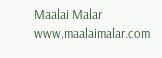Maalai Malar
www.maalaimalar.com